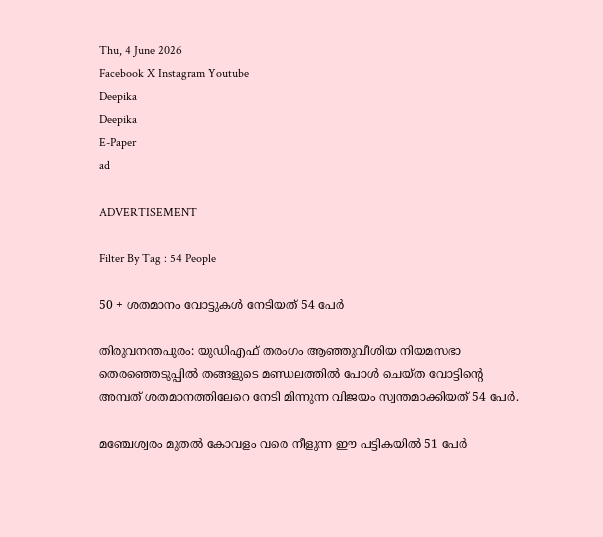Thu, 4 June 2026
Facebook X Instagram Youtube
Deepika
Deepika
E-Paper
ad

ADVERTISEMENT

Filter By Tag : 54 People

50 + ശതമാനം വോട്ടുകൾ നേടിയത് 54 പേർ

തിരുവനന്തപുരം: യുഡിഎഫ് തരംഗം ആഞ്ഞുവീശിയ നിയമസഭാ തെരഞ്ഞെടുപ്പിൽ തങ്ങളുടെ മണ്ഡലത്തിൽ പോൾ ചെയ്ത വോട്ടിന്‍റെ അമ്പത് ശതമാനത്തിലേറെ നേടി മിന്നുന്ന വിജയം സ്വന്തമാക്കിയത് 54 പേർ.

മഞ്ചേശ്വരം മുതൽ കോവളം വരെ നീളുന്ന ഈ പട്ടികയിൽ 51 പേർ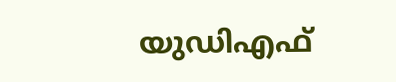യുഡിഎഫ്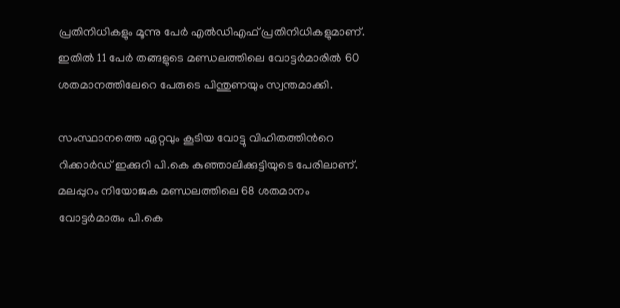പ്രതിനിധികളും മൂന്നു പേർ എൽഡിഎഫ് പ്രതിനിധികളുമാണ്. ഇതിൽ 11 പേർ തങ്ങളുടെ മണ്ഡലത്തിലെ വോട്ടർമാരിൽ 60 ശതമാനത്തിലേറെ പേരുടെ പിന്തുണയും സ്വന്തമാക്കി.

സംസ്ഥാനത്തെ ഏറ്റവും കൂടിയ വോട്ടു വിഹിതത്തിന്‍റെ റിക്കാർഡ് ഇക്കുറി പി.കെ കുഞ്ഞാലിക്കുട്ടിയുടെ പേരിലാണ്. മലപ്പുറം നിയോജക മണ്ഡലത്തിലെ 68 ശതമാനം വോട്ടർമാരും പി.കെ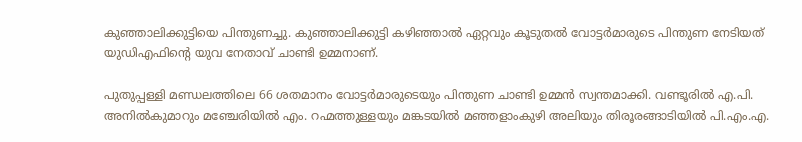കുഞ്ഞാലിക്കുട്ടിയെ പിന്തുണച്ചു. കുഞ്ഞാലിക്കുട്ടി കഴിഞ്ഞാൽ ഏറ്റവും കൂടുതൽ വോട്ടർമാരുടെ പിന്തുണ നേടിയത് യുഡിഎഫിന്‍റെ യുവ നേതാവ് ചാണ്ടി ഉമ്മനാണ്.

പുതുപ്പള്ളി മണ്ഡലത്തിലെ 66 ശതമാനം വോട്ടർമാരുടെയും പിന്തുണ ചാണ്ടി ഉമ്മൻ സ്വന്തമാക്കി. വണ്ടൂരിൽ എ.പി. അനിൽകുമാറും മഞ്ചേരിയിൽ എം. റഹ്മത്തുള്ളയും മങ്കടയിൽ മഞ്ഞളാംകുഴി അലിയും തിരൂരങ്ങാടിയിൽ പി.എം.എ.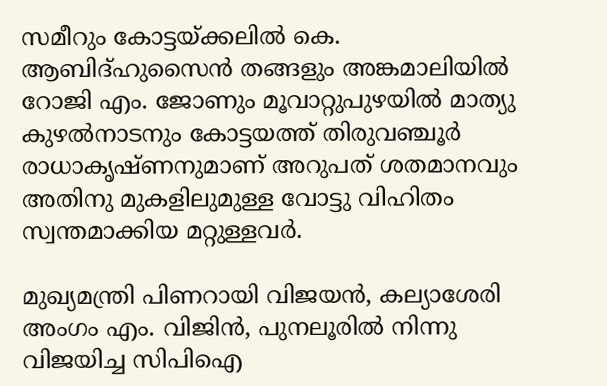സമീറും കോട്ടയ്ക്കലിൽ കെ. ആബിദ്ഹുസൈൻ തങ്ങളും അങ്കമാലിയിൽ റോജി എം. ജോണും മൂവാറ്റുപുഴയിൽ മാത്യു കുഴൽനാടനും കോട്ടയത്ത് തിരുവഞ്ചൂർ രാധാകൃഷ്ണനുമാണ് അറുപത് ശതമാനവും അതിനു മുകളിലുമുള്ള വോട്ടു വിഹിതം സ്വന്തമാക്കിയ മറ്റുള്ളവർ.

മുഖ്യമന്ത്രി പിണറായി വിജയൻ, കല്യാശേരി അംഗം എം. വിജിൻ, പുനലൂരിൽ നിന്നു വിജയിച്ച സിപിഐ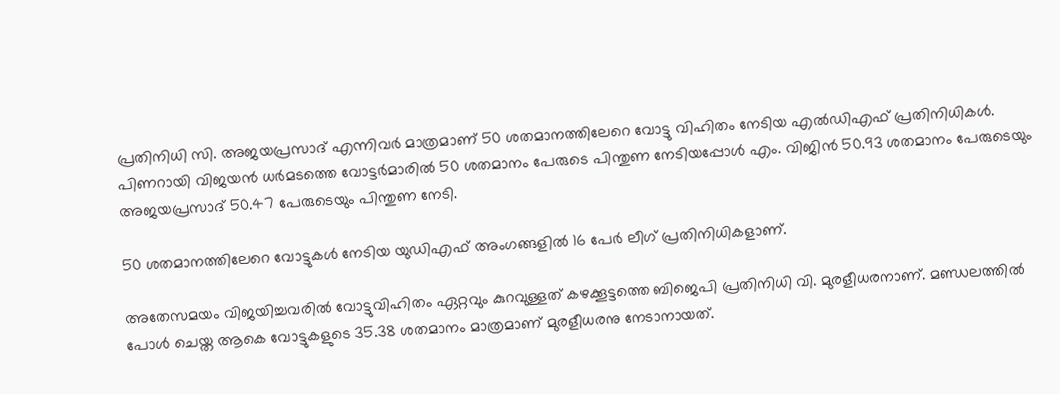പ്രതിനിധി സി. അജയപ്രസാദ് എന്നിവർ മാത്രമാണ് 50 ശതമാനത്തിലേറെ വോട്ടു വിഹിതം നേടിയ എൽഡിഎഫ് പ്രതിനിധികൾ. പിണറായി വിജയൻ ധർമടത്തെ വോട്ടർമാരിൽ 50 ശതമാനം പേരുടെ പിന്തുണ നേടിയപ്പോൾ എം. വിജിൻ 50.93 ശതമാനം പേരുടെയും അജയപ്രസാദ് 50.47 പേരുടെയും പിന്തുണ നേടി.

50 ശതമാനത്തിലേറെ വോട്ടുകൾ നേടിയ യുഡിഎഫ് അംഗങ്ങളിൽ 16 പേർ ലീഗ് പ്രതിനിധികളാണ്.

അതേസമയം വിജയിച്ചവരിൽ വോട്ടുവിഹിതം ഏറ്റവും കുറവുള്ളത് കഴക്കൂട്ടത്തെ ബിജെപി പ്രതിനിധി വി. മുരളീധരനാണ്. മണ്ഡലത്തിൽ പോൾ ചെയ്ത ആകെ വോട്ടുകളുടെ 35.38 ശതമാനം മാത്രമാണ് മുരളീധരനു നേടാനായത്.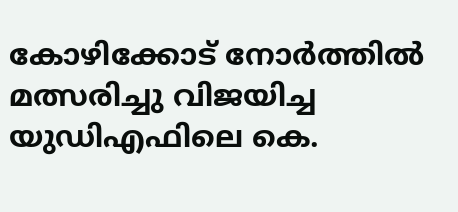കോഴിക്കോട് നോർത്തിൽ മത്സരിച്ചു വിജയിച്ച യുഡിഎഫിലെ കെ.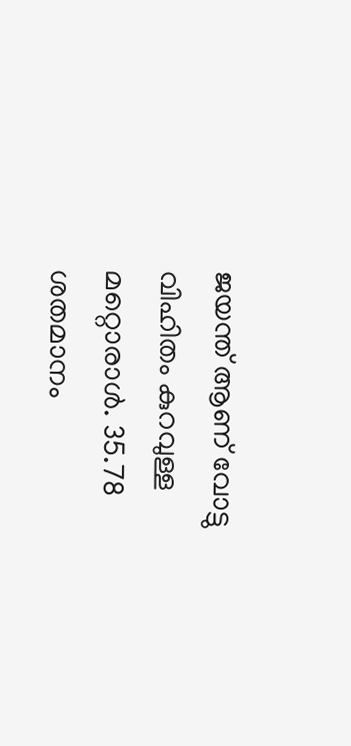ജയന്ത് ആണ് വോട്ടു വിഹിതം കുറവുള്ള മറ്റൊരാൾ. 35.78 ശതമാനം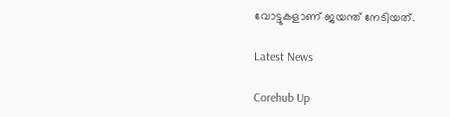വോട്ടുകളാണ് ജയന്ത് നേടിയത്.

Latest News

Corehub Up